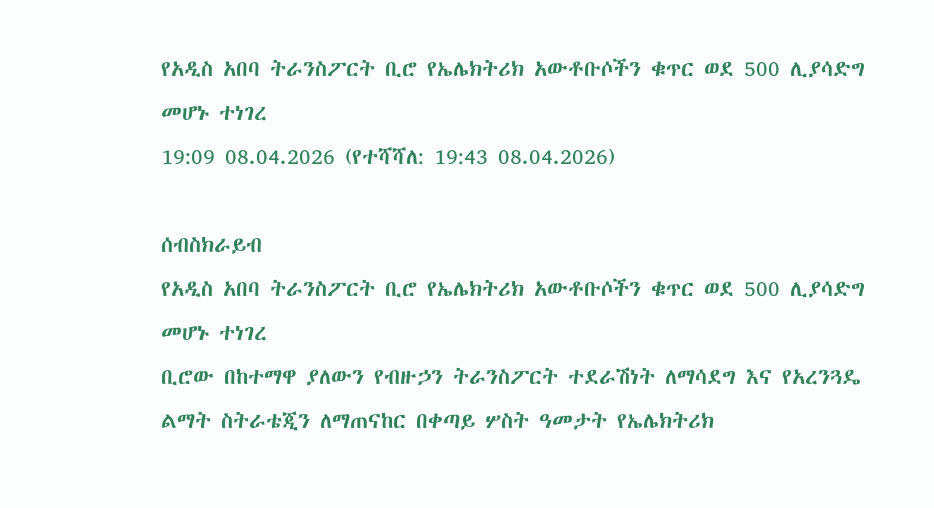የአዲስ አበባ ትራንስፖርት ቢሮ የኤሌክትሪክ አውቶቡሶችን ቁጥር ወደ 500 ሊያሳድግ መሆኑ ተነገረ
19:09 08.04.2026 (የተሻሻለ: 19:43 08.04.2026)

ሰብስክራይብ
የአዲስ አበባ ትራንስፖርት ቢሮ የኤሌክትሪክ አውቶቡሶችን ቁጥር ወደ 500 ሊያሳድግ መሆኑ ተነገረ
ቢሮው በከተማዋ ያለውን የብዙኃን ትራንስፖርት ተደራሽነት ለማሳደግ እና የአረንጓዴ ልማት ስትራቴጂን ለማጠናከር በቀጣይ ሦስት ዓመታት የኤሌክትሪክ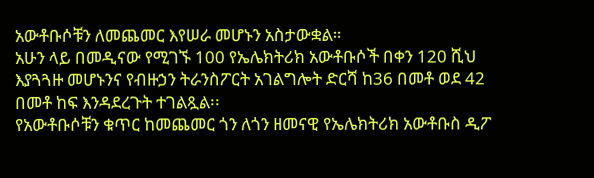አውቶቡሶቹን ለመጨመር እየሠራ መሆኑን አስታውቋል።
አሁን ላይ በመዲናው የሚገኙ 100 የኤሌክትሪክ አውቶቡሶች በቀን 120 ሺህ እያጓጓዙ መሆኑንና የብዙኃን ትራንስፖርት አገልግሎት ድርሻ ከ36 በመቶ ወደ 42 በመቶ ከፍ እንዳደረጉት ተገልጿል፡፡
የአውቶቡሶቹን ቁጥር ከመጨመር ጎን ለጎን ዘመናዊ የኤሌክትሪክ አውቶቡስ ዲፖ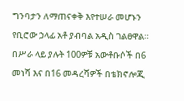ግንባታን ለማጠናቀቅ እየተሠራ መሆኑን የቢሮው ኃላፊ አቶ ያብባል አዲስ ገልፀዋል።
በሥራ ላይ ያሉት 100ዎቹ አውቶቡሶች በ6 መነሻ እና በ16 መዳረሻዎች በቴክኖሎጂ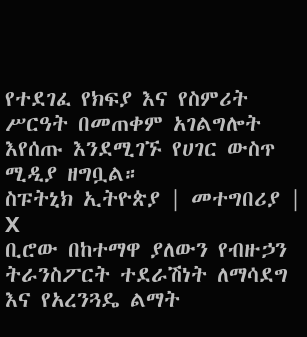የተደገፈ የክፍያ እና የስምሪት ሥርዓት በመጠቀም አገልግሎት እየሰጡ እንደሚገኙ የሀገር ውስጥ ሚዲያ ዘግቧል።
ስፑትኒክ ኢትዮጵያ | መተግበሪያ | X
ቢሮው በከተማዋ ያለውን የብዙኃን ትራንስፖርት ተደራሽነት ለማሳደግ እና የአረንጓዴ ልማት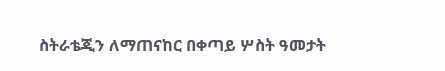ስትራቴጂን ለማጠናከር በቀጣይ ሦስት ዓመታት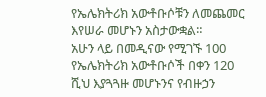የኤሌክትሪክ አውቶቡሶቹን ለመጨመር እየሠራ መሆኑን አስታውቋል።
አሁን ላይ በመዲናው የሚገኙ 100 የኤሌክትሪክ አውቶቡሶች በቀን 120 ሺህ እያጓጓዙ መሆኑንና የብዙኃን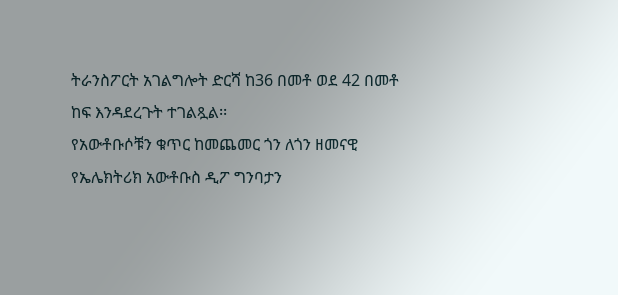ትራንስፖርት አገልግሎት ድርሻ ከ36 በመቶ ወደ 42 በመቶ ከፍ እንዳደረጉት ተገልጿል፡፡
የአውቶቡሶቹን ቁጥር ከመጨመር ጎን ለጎን ዘመናዊ የኤሌክትሪክ አውቶቡስ ዲፖ ግንባታን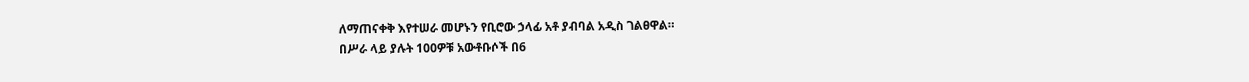ለማጠናቀቅ እየተሠራ መሆኑን የቢሮው ኃላፊ አቶ ያብባል አዲስ ገልፀዋል።
በሥራ ላይ ያሉት 100ዎቹ አውቶቡሶች በ6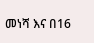መነሻ እና በ16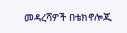መዳረሻዎች በቴክኖሎጂ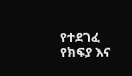የተደገፈ የክፍያ እና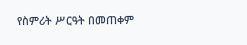የስምሪት ሥርዓት በመጠቀም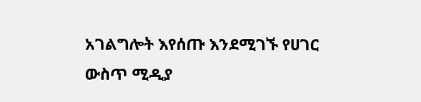አገልግሎት እየሰጡ እንደሚገኙ የሀገር ውስጥ ሚዲያ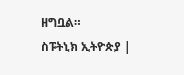ዘግቧል።
ስፑትኒክ ኢትዮጵያ |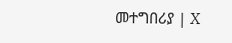መተግበሪያ | X